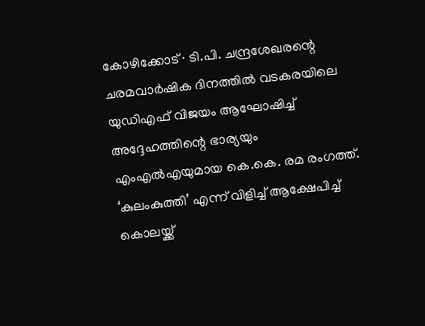കോഴിക്കോട് ∙ ടി.പി. ചന്ദ്രശേഖരന്റെ ചരമവാർഷിക ദിനത്തിൽ വടകരയിലെ യുഡിഎഫ് വിജയം ആഘോഷിച്ച് അദ്ദേഹത്തിന്റെ ഭാര്യയും എംഎൽഎയുമായ കെ.കെ. രമ രംഗത്ത്. ‘കുലംകുത്തി’ എന്ന് വിളിച്ച് ആക്ഷേപിച്ച് കൊലയ്ക്ക്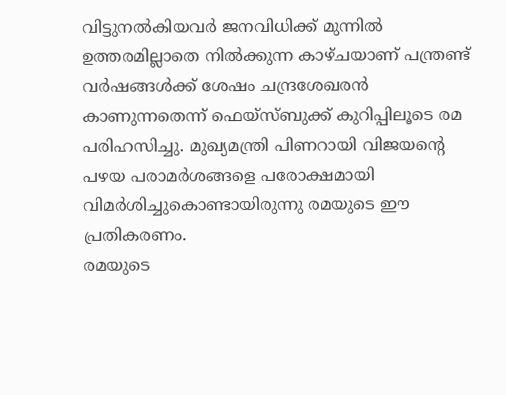വിട്ടുനൽകിയവർ ജനവിധിക്ക് മുന്നിൽ ഉത്തരമില്ലാതെ നിൽക്കുന്ന കാഴ്ചയാണ് പന്ത്രണ്ട് വർഷങ്ങൾക്ക് ശേഷം ചന്ദ്രശേഖരൻ കാണുന്നതെന്ന് ഫെയ്സ്ബുക്ക് കുറിപ്പിലൂടെ രമ പരിഹസിച്ചു. മുഖ്യമന്ത്രി പിണറായി വിജയന്റെ പഴയ പരാമർശങ്ങളെ പരോക്ഷമായി വിമർശിച്ചുകൊണ്ടായിരുന്നു രമയുടെ ഈ പ്രതികരണം.
രമയുടെ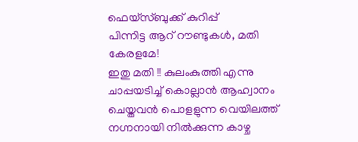ഫെയ്സ്ബുക്ക് കുറിപ്പ്
പിന്നിട്ട ആറ് റൗണ്ടുകൾ, മതി കേരളമേ!
ഇതു മതി !! കുലംകുത്തി എന്നു ചാപ്പയടിച്ച് കൊല്ലാൻ ആഹ്വാനം ചെയ്തവൻ പൊളളുന്ന വെയിലത്ത് നഗ്നനായി നിൽക്കുന്ന കാഴ്ച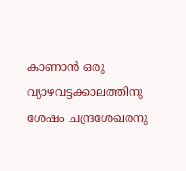കാണാൻ ഒരു വ്യാഴവട്ടക്കാലത്തിനു ശേഷം ചന്ദ്രശേഖരനു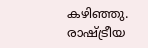കഴിഞ്ഞു.
രാഷ്ട്രീയ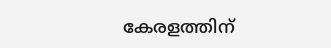കേരളത്തിന്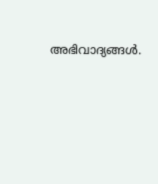അഭിവാദ്യങ്ങൾ.